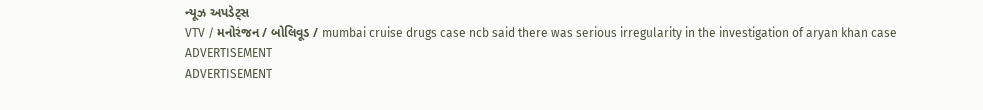ન્યૂઝ અપડેટ્સ
VTV / મનોરંજન / બોલિવૂડ / mumbai cruise drugs case ncb said there was serious irregularity in the investigation of aryan khan case
ADVERTISEMENT
ADVERTISEMENT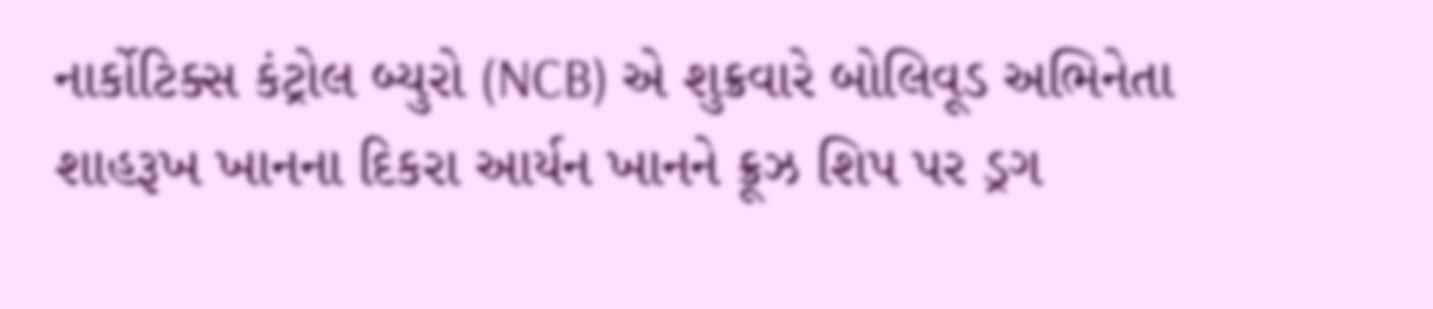નાર્કોટિક્સ કંટ્રોલ બ્યુરો (NCB) એ શુક્રવારે બોલિવૂડ અભિનેતા શાહરૂખ ખાનના દિકરા આર્યન ખાનને ક્રૂઝ શિપ પર ડ્રગ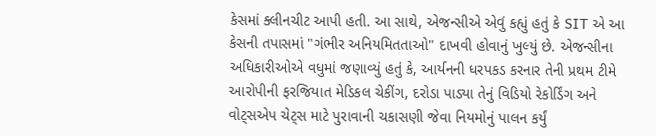કેસમાં ક્લીનચીટ આપી હતી. આ સાથે, એજન્સીએ એવું કહ્યું હતું કે SIT એ આ કેસની તપાસમાં "ગંભીર અનિયમિતતાઓ" દાખવી હોવાનું ખુલ્યું છે. એજન્સીના અધિકારીઓએ વધુમાં જણાવ્યું હતું કે, આર્યનની ધરપકડ કરનાર તેની પ્રથમ ટીમે આરોપીની ફરજિયાત મેડિકલ ચેકીંગ, દરોડા પાડ્યા તેનું વિડિયો રેકોર્ડિંગ અને વોટ્સએપ ચેટ્સ માટે પુરાવાની ચકાસણી જેવા નિયમોનું પાલન કર્યું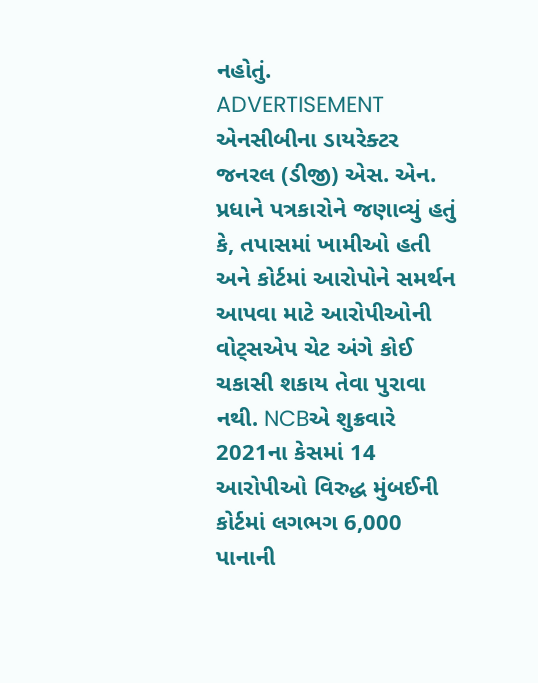નહોતું.
ADVERTISEMENT
એનસીબીના ડાયરેક્ટર જનરલ (ડીજી) એસ. એન. પ્રધાને પત્રકારોને જણાવ્યું હતું કે, તપાસમાં ખામીઓ હતી અને કોર્ટમાં આરોપોને સમર્થન આપવા માટે આરોપીઓની વોટ્સએપ ચેટ અંગે કોઈ ચકાસી શકાય તેવા પુરાવા નથી. NCBએ શુક્રવારે 2021ના કેસમાં 14 આરોપીઓ વિરુદ્ધ મુંબઈની કોર્ટમાં લગભગ 6,000 પાનાની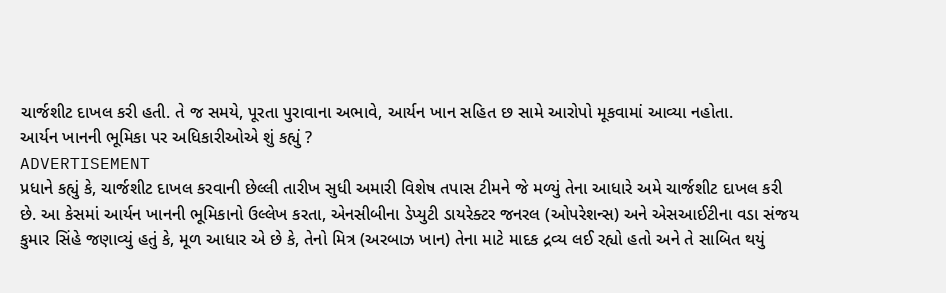ચાર્જશીટ દાખલ કરી હતી. તે જ સમયે, પૂરતા પુરાવાના અભાવે, આર્યન ખાન સહિત છ સામે આરોપો મૂકવામાં આવ્યા નહોતા.
આર્યન ખાનની ભૂમિકા પર અધિકારીઓએ શું કહ્યું ?
ADVERTISEMENT
પ્રધાને કહ્યું કે, ચાર્જશીટ દાખલ કરવાની છેલ્લી તારીખ સુધી અમારી વિશેષ તપાસ ટીમને જે મળ્યું તેના આધારે અમે ચાર્જશીટ દાખલ કરી છે. આ કેસમાં આર્યન ખાનની ભૂમિકાનો ઉલ્લેખ કરતા, એનસીબીના ડેપ્યુટી ડાયરેક્ટર જનરલ (ઓપરેશન્સ) અને એસઆઈટીના વડા સંજય કુમાર સિંહે જણાવ્યું હતું કે, મૂળ આધાર એ છે કે, તેનો મિત્ર (અરબાઝ ખાન) તેના માટે માદક દ્રવ્ય લઈ રહ્યો હતો અને તે સાબિત થયું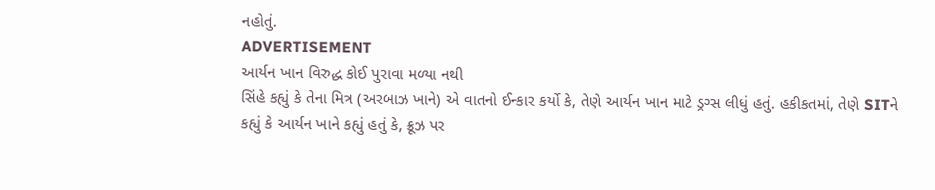નહોતું.
ADVERTISEMENT
આર્યન ખાન વિરુદ્ધ કોઈ પુરાવા મળ્યા નથી
સિંહે કહ્યું કે તેના મિત્ર (અરબાઝ ખાને) એ વાતનો ઈન્કાર કર્યો કે, તેણે આર્યન ખાન માટે ડ્રગ્સ લીધું હતું. હકીકતમાં, તેણે SITને કહ્યું કે આર્યન ખાને કહ્યું હતું કે, ક્રૂઝ પર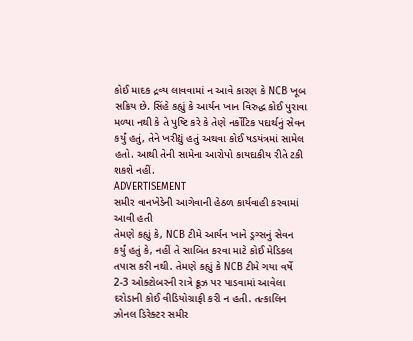કોઈ માદક દ્રવ્ય લાવવામાં ન આવે કારણ કે NCB ખૂબ સક્રિય છે. સિંહે કહ્યું કે આર્યન ખાન વિરુદ્ધ કોઈ પુરાવા મળ્યા નથી કે તે પુષ્ટિ કરે કે તેણે નર્કોટિક પદાર્થનું સેવન કર્યું હતું, તેને ખરીદ્યું હતું અથવા કોઈ ષડયંત્રમાં સામેલ હતો. આથી તેની સામેના આરોપો કાયદાકીય રીતે ટકી શકશે નહીં.
ADVERTISEMENT
સમીર વાનખેડેની આગેવાની હેઠળ કાર્યવાહી કરવામાં આવી હતી
તેમણે કહ્યું કે, NCB ટીમે આર્યન ખાને ડ્રગ્સનું સેવન કર્યું હતું કે, નહીં તે સાબિત કરવા માટે કોઈ મેડિકલ તપાસ કરી નથી. તેમણે કહ્યું કે NCB ટીમે ગયા વર્ષે 2-3 ઓક્ટોબરની રાત્રે ક્રૂઝ પર પાડવામાં આવેલા દરોડાની કોઈ વીડિયોગ્રાફી કરી ન હતી. તત્કાલિન ઝોનલ ડિરેક્ટર સમીર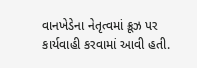વાનખેડેના નેતૃત્વમાં ક્રૂઝ પર કાર્યવાહી કરવામાં આવી હતી.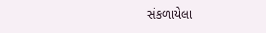સંકળાયેલા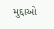મુદ્દાઓ